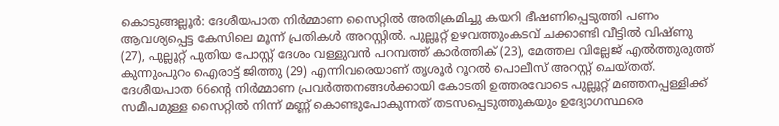കൊടുങ്ങല്ലൂർ: ദേശീയപാത നിർമ്മാണ സൈറ്റിൽ അതിക്രമിച്ചു കയറി ഭീഷണിപ്പെടുത്തി പണം ആവശ്യപ്പെട്ട കേസിലെ മൂന്ന് പ്രതികൾ അറസ്റ്റിൽ. പുല്ലൂറ്റ് ഉഴവത്തുംകടവ് ചക്കാണ്ടി വീട്ടിൽ വിഷ്ണു (27), പുല്ലൂറ്റ് പുതിയ പോസ്റ്റ് ദേശം വള്ളുവൻ പറമ്പത്ത് കാർത്തിക് (23), മേത്തല വില്ലേജ് എൽത്തുരുത്ത് കുന്നുംപുറം ഐരാട്ട് ജിത്തു (29) എന്നിവരെയാണ് തൃശൂർ റൂറൽ പൊലീസ് അറസ്റ്റ് ചെയ്തത്. ദേശീയപാത 66ന്റെ നിർമ്മാണ പ്രവർത്തനങ്ങൾക്കായി കോടതി ഉത്തരവോടെ പുല്ലൂറ്റ് മഞ്ഞനപ്പള്ളിക്ക് സമീപമുള്ള സൈറ്റിൽ നിന്ന് മണ്ണ് കൊണ്ടുപോകുന്നത് തടസപ്പെടുത്തുകയും ഉദ്യോഗസ്ഥരെ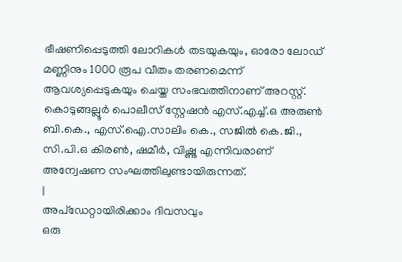ഭീഷണിപ്പെടുത്തി ലോറികൾ തടയുകയും, ഓരോ ലോഡ് മണ്ണിനും 1000 രൂപ വീതം തരണമെന്ന് ആവശ്യപ്പെടുകയും ചെയ്ത സംഭവത്തിനാണ് അറസ്റ്റ്. കൊടുങ്ങല്ലൂർ പൊലീസ് സ്റ്റേഷൻ എസ്.എച്ച്.ഒ അരുൺ ബി.കെ., എസ്.ഐ.സാലിം കെ., സജിൽ കെ.ജി., സി.പി.ഒ കിരൺ, ഷമീർ, വിഷ്ണു എന്നിവരാണ് അന്വേഷണ സംഘത്തിലുണ്ടായിരുന്നത്.
|
അപ്ഡേറ്റായിരിക്കാം ദിവസവും
ഒരു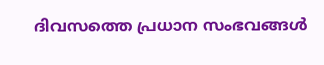ദിവസത്തെ പ്രധാന സംഭവങ്ങൾ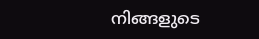നിങ്ങളുടെ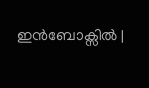ഇൻബോക്സിൽ |